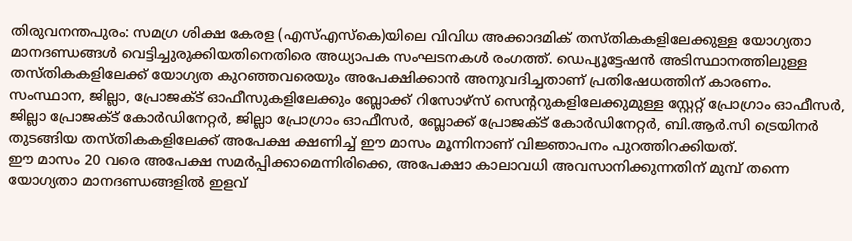തിരുവനന്തപുരം: സമഗ്ര ശിക്ഷ കേരള (എസ്എസ്കെ)യിലെ വിവിധ അക്കാദമിക് തസ്തികകളിലേക്കുള്ള യോഗ്യതാ മാനദണ്ഡങ്ങൾ വെട്ടിച്ചുരുക്കിയതിനെതിരെ അധ്യാപക സംഘടനകൾ രംഗത്ത്. ഡെപ്യൂട്ടേഷൻ അടിസ്ഥാനത്തിലുള്ള തസ്തികകളിലേക്ക് യോഗ്യത കുറഞ്ഞവരെയും അപേക്ഷിക്കാൻ അനുവദിച്ചതാണ് പ്രതിഷേധത്തിന് കാരണം.
സംസ്ഥാന, ജില്ലാ, പ്രോജക്ട് ഓഫീസുകളിലേക്കും ബ്ലോക്ക് റിസോഴ്സ് സെന്ററുകളിലേക്കുമുള്ള സ്റ്റേറ്റ് പ്രോഗ്രാം ഓഫീസർ, ജില്ലാ പ്രോജക്ട് കോർഡിനേറ്റർ, ജില്ലാ പ്രോഗ്രാം ഓഫീസർ, ബ്ലോക്ക് പ്രോജക്ട് കോർഡിനേറ്റർ, ബി.ആർ.സി ട്രെയിനർ തുടങ്ങിയ തസ്തികകളിലേക്ക് അപേക്ഷ ക്ഷണിച്ച് ഈ മാസം മൂന്നിനാണ് വിജ്ഞാപനം പുറത്തിറക്കിയത്.
ഈ മാസം 20 വരെ അപേക്ഷ സമർപ്പിക്കാമെന്നിരിക്കെ, അപേക്ഷാ കാലാവധി അവസാനിക്കുന്നതിന് മുമ്പ് തന്നെ യോഗ്യതാ മാനദണ്ഡങ്ങളിൽ ഇളവ്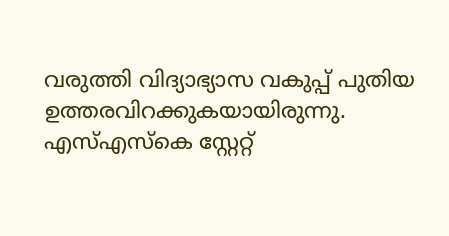വരുത്തി വിദ്യാഭ്യാസ വകുപ്പ് പുതിയ ഉത്തരവിറക്കുകയായിരുന്നു.
എസ്എസ്കെ സ്റ്റേറ്റ്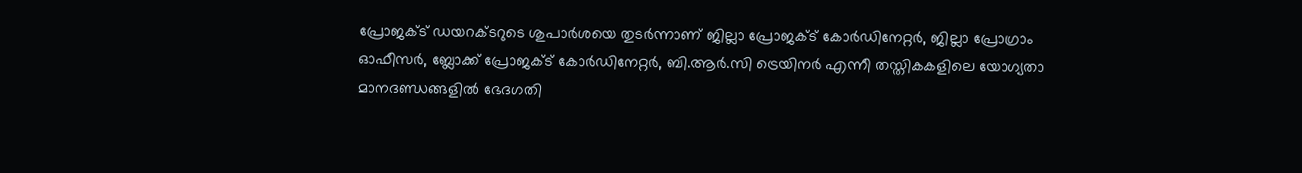പ്രോജക്ട് ഡയറക്ടറുടെ ശുപാർശയെ തുടർന്നാണ് ജില്ലാ പ്രോജക്ട് കോർഡിനേറ്റർ, ജില്ലാ പ്രോഗ്രാം ഓഫീസർ, ബ്ലോക്ക് പ്രോജക്ട് കോർഡിനേറ്റർ, ബി.ആർ.സി ട്രെയിനർ എന്നീ തസ്തികകളിലെ യോഗ്യതാ മാനദണ്ഡങ്ങളിൽ ഭേദഗതി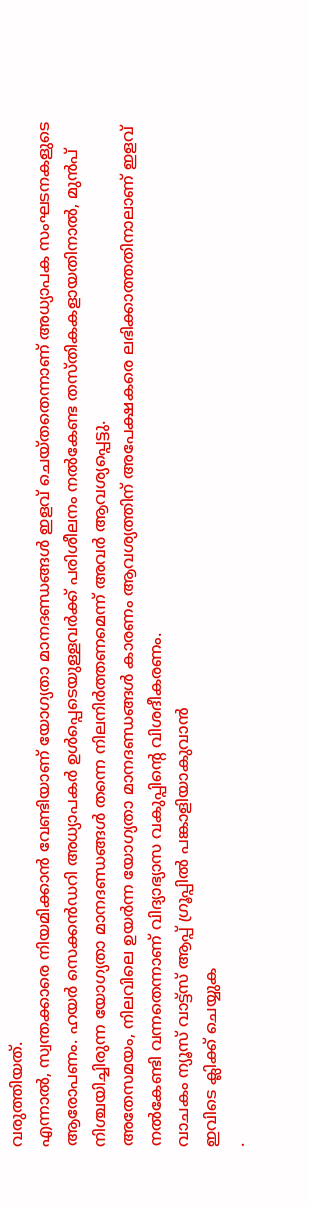വരുത്തിയത്.
എന്നാൽ, സ്വന്തക്കാരെ നിയമിക്കാൻ വേണ്ടിയാണ് യോഗ്യതാ മാനദണ്ഡങ്ങൾ ഇളവ് ചെയ്തതെന്നാണ് അധ്യാപക സംഘടനകളുടെ ആരോപണം. ഹയർ സെക്കൻഡറി അധ്യാപകർ ഉൾപ്പെടെയുള്ളവർക്ക് പരിശീലനം നൽകേണ്ട തസ്തികകളായതിനാൽ, മുൻപ് നിശ്ചയിച്ചിരുന്ന യോഗ്യതാ മാനദണ്ഡങ്ങൾ തന്നെ നിലനിർത്തണമെന്ന് അവർ ആവശ്യപ്പെട്ടു.
അതേസമയം, നിലവിലെ ഉയർന്ന യോഗ്യതാ മാനദണ്ഡങ്ങൾ കാരണം ആവശ്യത്തിന് അപേക്ഷകരെ ലഭിക്കാത്തതിനാലാണ് ഇളവ് നൽകേണ്ടി വന്നതെന്നാണ് വിദ്യാഭ്യാസ വകുപ്പിന്റെ വിശദീകരണം.
വാചകം ന്യൂസ് വാട്ട്സ് ആപ്പ് ഗ്രൂപ്പിൽ പങ്കാളിയാകുവാൻ
ഇവിടെ ക്ലിക്ക് ചെയ്യുക
.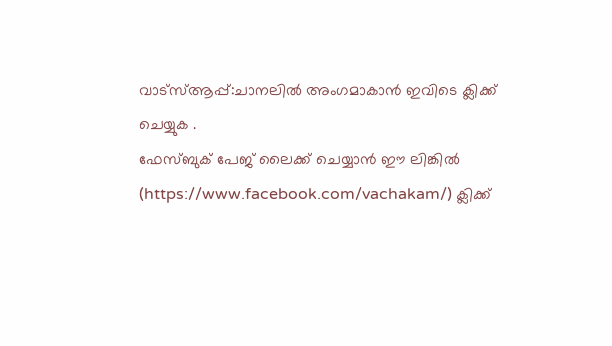വാട്സ്ആപ്പ്:ചാനലിൽ അംഗമാകാൻ ഇവിടെ ക്ലിക്ക് ചെയ്യുക .
ഫേസ്ബുക് പേജ് ലൈക്ക് ചെയ്യാൻ ഈ ലിങ്കിൽ (https://www.facebook.com/vachakam/) ക്ലിക്ക്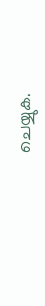ചെയ്യുക.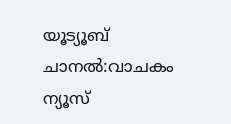യൂട്യൂബ് ചാനൽ:വാചകം ന്യൂസ്